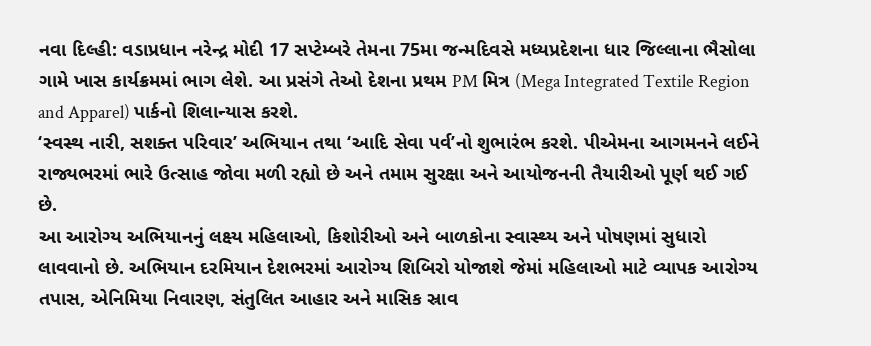નવા દિલ્હી: વડાપ્રધાન નરેન્દ્ર મોદી 17 સપ્ટેમ્બરે તેમના 75મા જન્મદિવસે મધ્યપ્રદેશના ધાર જિલ્લાના ભૈસોલા ગામે ખાસ કાર્યક્રમમાં ભાગ લેશે. આ પ્રસંગે તેઓ દેશના પ્રથમ PM મિત્ર (Mega Integrated Textile Region and Apparel) પાર્કનો શિલાન્યાસ કરશે.
‘સ્વસ્થ નારી, સશક્ત પરિવાર’ અભિયાન તથા ‘આદિ સેવા પર્વ’નો શુભારંભ કરશે. પીએમના આગમનને લઈને રાજ્યભરમાં ભારે ઉત્સાહ જોવા મળી રહ્યો છે અને તમામ સુરક્ષા અને આયોજનની તૈયારીઓ પૂર્ણ થઈ ગઈ છે.
આ આરોગ્ય અભિયાનનું લક્ષ્ય મહિલાઓ, કિશોરીઓ અને બાળકોના સ્વાસ્થ્ય અને પોષણમાં સુધારો લાવવાનો છે. અભિયાન દરમિયાન દેશભરમાં આરોગ્ય શિબિરો યોજાશે જેમાં મહિલાઓ માટે વ્યાપક આરોગ્ય તપાસ, એનિમિયા નિવારણ, સંતુલિત આહાર અને માસિક સ્રાવ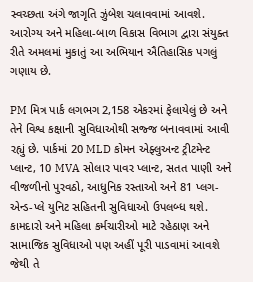સ્વચ્છતા અંગે જાગૃતિ ઝુંબેશ ચલાવવામાં આવશે. આરોગ્ય અને મહિલા-બાળ વિકાસ વિભાગ દ્વારા સંયુક્ત રીતે અમલમાં મુકાતું આ અભિયાન ઐતિહાસિક પગલું ગણાય છે.

PM મિત્ર પાર્ક લગભગ 2,158 એકરમાં ફેલાયેલું છે અને તેને વિશ્વ કક્ષાની સુવિધાઓથી સજ્જ બનાવવામાં આવી રહ્યું છે. પાર્કમાં 20 MLD કોમન એફ્લુઅન્ટ ટ્રીટમેન્ટ પ્લાન્ટ, 10 MVA સોલાર પાવર પ્લાન્ટ, સતત પાણી અને વીજળીનો પુરવઠો, આધુનિક રસ્તાઓ અને 81 પ્લગ-એન્ડ-પ્લે યુનિટ સહિતની સુવિધાઓ ઉપલબ્ધ થશે.
કામદારો અને મહિલા કર્મચારીઓ માટે રહેઠાણ અને સામાજિક સુવિધાઓ પણ અહીં પૂરી પાડવામાં આવશે જેથી તે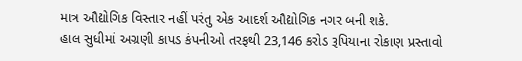માત્ર ઔદ્યોગિક વિસ્તાર નહીં પરંતુ એક આદર્શ ઔદ્યોગિક નગર બની શકે.
હાલ સુધીમાં અગ્રણી કાપડ કંપનીઓ તરફથી 23,146 કરોડ રૂપિયાના રોકાણ પ્રસ્તાવો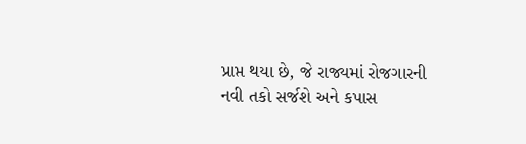પ્રાપ્ત થયા છે, જે રાજ્યમાં રોજગારની નવી તકો સર્જશે અને કપાસ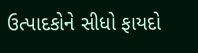ઉત્પાદકોને સીધો ફાયદો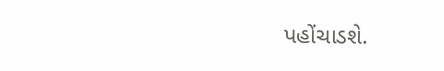પહોંચાડશે.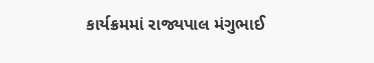કાર્યક્રમમાં રાજ્યપાલ મંગુભાઈ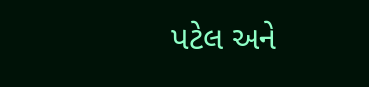પટેલ અને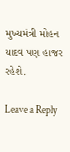મુખ્યમંત્રી મોહન યાદવ પણ હાજર રહેશે.

Leave a Reply